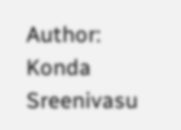Author: Konda Sreenivasu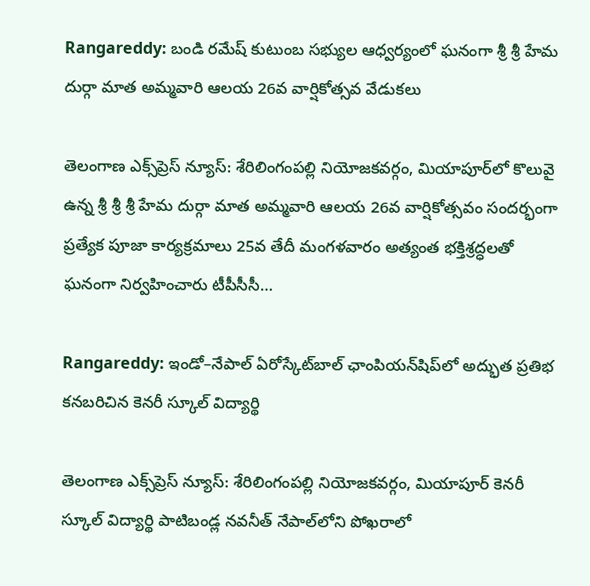Rangareddy: బండి రమేష్ కుటుంబ సభ్యుల ఆధ్వర్యంలో ఘనంగా శ్రీ శ్రీ హేమ దుర్గా మాత అమ్మవారి ఆలయ 26వ వార్షికోత్సవ వేడుకలు

తెలంగాణ ఎక్స్‌ప్రెస్ న్యూస్: శేరిలింగంపల్లి నియోజకవర్గం, మియాపూర్‌లో కొలువై ఉన్న శ్రీ శ్రీ శ్రీ హేమ దుర్గా మాత అమ్మవారి ఆలయ 26వ వార్షికోత్సవం సందర్భంగా ప్రత్యేక పూజా కార్యక్రమాలు 25వ తేదీ మంగళవారం అత్యంత భక్తిశ్రద్ధలతో ఘనంగా నిర్వహించారు టీపీసీసీ…

Rangareddy: ఇండో–నేపాల్ ఏరోస్కేట్‌బాల్ ఛాంపియన్‌షిప్‌లో అద్భుత ప్రతిభ కనబరిచిన కెనరీ స్కూల్ విద్యార్థి

తెలంగాణ ఎక్స్‌ప్రెస్ న్యూస్: శేరిలింగంపల్లి నియోజకవర్గం, మియాపూర్ కెనరీ స్కూల్ విద్యార్థి పాటిబండ్ల నవనీత్ నేపాల్‌లోని పోఖరాలో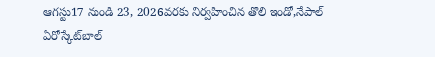ఆగస్టు17 నుండి 23, 2026వరకు నిర్వహించిన తొలి ఇండో,నేపాల్ ఏరోస్కేట్‌బాల్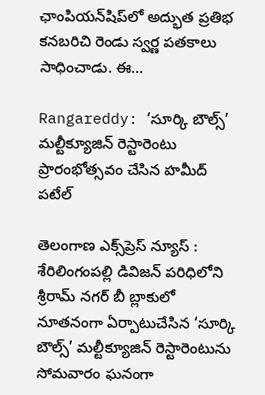ఛాంపియన్‌షిప్‌లో అద్భుత ప్రతిభ కనబరిచి రెండు స్వర్ణ పతకాలు సాధించాడు. ఈ…

Rangareddy: ‘సూర్కి బౌల్స్’ మల్టీక్యూజిన్ రెస్టారెంటు ప్రారంభోత్సవం చేసిన హమీద్ పటేల్

తెలంగాణ ఎక్స్‌ప్రెస్ న్యూస్ : శేరిలింగంపల్లి డివిజన్ పరిధిలోని శ్రీరామ్ నగర్ బీ బ్లాకులో నూతనంగా ఏర్పాటుచేసిన ‘సూర్కి బౌల్స్’ మల్టీక్యూజిన్ రెస్టారెంటును సోమవారం ఘనంగా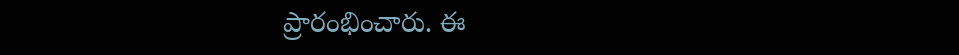ప్రారంభించారు. ఈ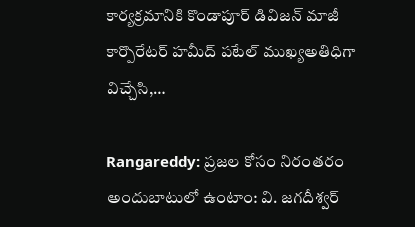కార్యక్రమానికి కొండాపూర్ డివిజన్ మాజీ కార్పొరేటర్ హమీద్ పటేల్ ముఖ్యఅతిధిగా విచ్చేసి,…

Rangareddy: ప్రజల కోసం నిరంతరం అందుబాటులో ఉంటాం: వి. జగదీశ్వర్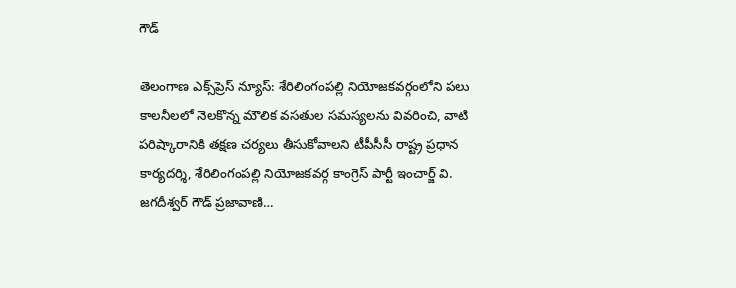గౌడ్

తెలంగాణ ఎక్స్‌ప్రెస్ న్యూస్: శేరిలింగంపల్లి నియోజకవర్గంలోని పలు కాలనీలలో నెలకొన్న మౌలిక వసతుల సమస్యలను వివరించి, వాటి పరిష్కారానికి తక్షణ చర్యలు తీసుకోవాలని టీపీసీసీ రాష్ట్ర ప్రధాన కార్యదర్శి, శేరిలింగంపల్లి నియోజకవర్గ కాంగ్రెస్ పార్టీ ఇంచార్జ్ వి. జగదీశ్వర్ గౌడ్ ప్రజావాణి…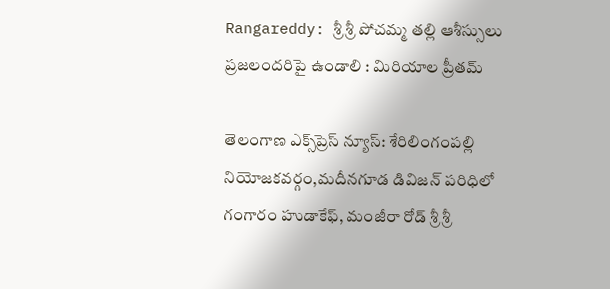Rangareddy: శ్రీ శ్రీ పోచమ్మ తల్లి ఆశీస్సులు ప్రజలందరిపై ఉండాలి : మిరియాల ప్రీతమ్

తెలంగాణ ఎక్స్‌ప్రెస్ న్యూస్: శేరిలింగంపల్లి నియోజకవర్గం,మదీనగూడ డివిజన్ పరిధిలో గంగారం హుడాకేఫ్, మంజీరా రోడ్ శ్రీ శ్రీ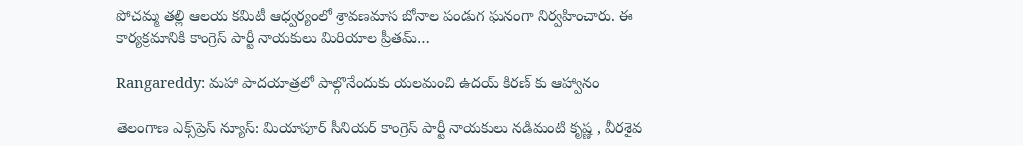పోచమ్మ తల్లి ఆలయ కమిటీ ఆధ్వర్యంలో శ్రావణమాస బోనాల పండుగ ఘనంగా నిర్వహించారు. ఈ కార్యక్రమానికి కాంగ్రెస్ పార్టీ నాయకులు మిరియాల ప్రీతమ్…

Rangareddy: మహా పాదయాత్రలో పాల్గొనేందుకు యలమంచి ఉదయ్ కిరణ్ కు ఆహ్వానం

తెలంగాణ ఎక్స్‌ప్రెస్ న్యూస్: మియాపూర్ సీనియర్ కాంగ్రెస్ పార్టీ నాయకులు నడిమంటి కృష్ణ , వీరశైవ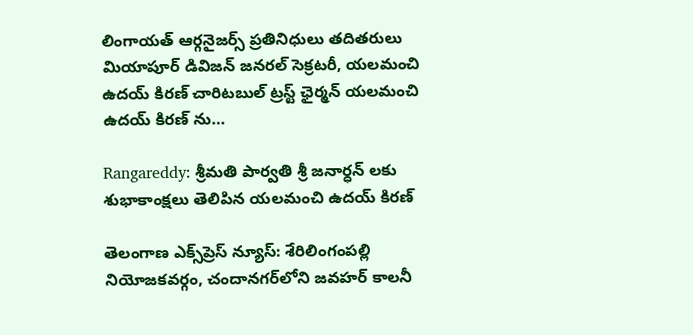లింగాయత్ ఆర్గనైజర్స్ ప్రతినిధులు తదితరులు మియాపూర్ డివిజన్ జనరల్ సెక్రటరీ, యలమంచి ఉదయ్ కిరణ్ చారిటబుల్ ట్రస్ట్ ఛైర్మన్ యలమంచి ఉదయ్ కిరణ్ ను…

Rangareddy: శ్రీమతి పార్వతి శ్రీ జనార్ధన్ లకు శుభాకాంక్షలు తెలిపిన యలమంచి ఉదయ్ కిరణ్

తెలంగాణ ఎక్స్‌ప్రెస్ న్యూస్: శేరిలింగంపల్లి నియోజకవర్గం, చందానగర్‌లోని జవహర్ కాలనీ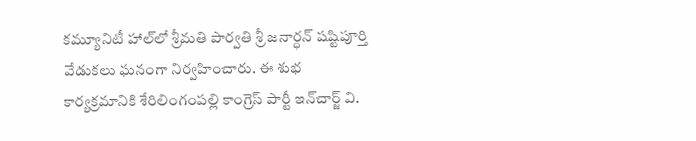కమ్యూనిటీ హాల్‌లో శ్రీమతి పార్వతి శ్రీ జనార్ధన్ షష్టిపూర్తి వేడుకలు ఘనంగా నిర్వహించారు. ఈ శుభ కార్యక్రమానికి శేరిలింగంపల్లి కాంగ్రెస్ పార్టీ ఇన్‌చార్జ్ వి.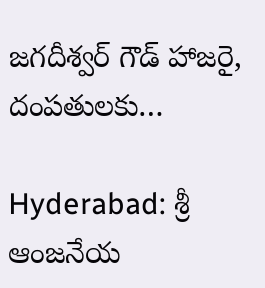జగదీశ్వర్ గౌడ్ హాజరై, దంపతులకు…

Hyderabad: శ్రీ ఆంజనేయ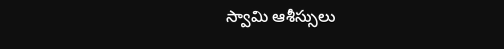స్వామి ఆశీస్సులు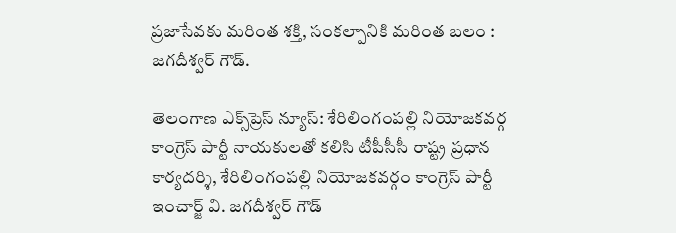ప్రజాసేవకు మరింత శక్తి, సంకల్పానికి మరింత బలం : జగదీశ్వర్ గౌడ్.

తెలంగాణ ఎక్స్‌ప్రెస్ న్యూస్: శేరిలింగంపల్లి నియోజకవర్గ కాంగ్రెస్ పార్టీ నాయకులతో కలిసి టీపీసీసీ రాష్ట్ర ప్రధాన కార్యదర్శి, శేరిలింగంపల్లి నియోజకవర్గం కాంగ్రెస్ పార్టీ ఇంచార్జ్ వి. జగదీశ్వర్ గౌడ్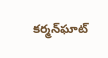కర్మన్‌ఘాట్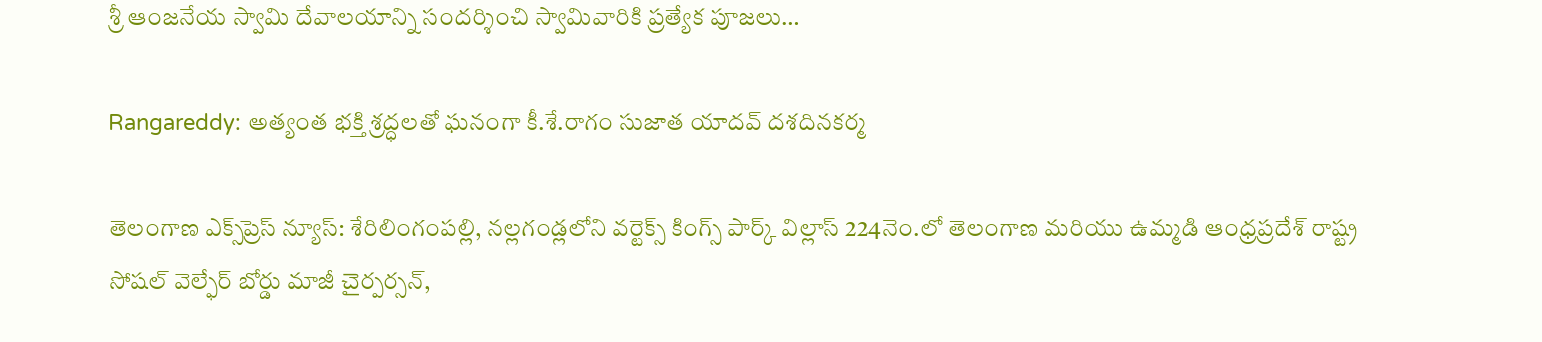శ్రీ ఆంజనేయ స్వామి దేవాలయాన్ని సందర్శించి స్వామివారికి ప్రత్యేక పూజలు…

Rangareddy: అత్యంత భక్తి శ్రద్ధలతో ఘనంగా కీ.శే.రాగం సుజాత యాదవ్ దశదినకర్మ

తెలంగాణ ఎక్స్‌ప్రెస్ న్యూస్: శేరిలింగంపల్లి, నల్లగండ్లలోని వర్టెక్స్ కింగ్స్ పార్క్ విల్లాస్ 224నెం.లో తెలంగాణ మరియు ఉమ్మడి ఆంధ్రప్రదేశ్ రాష్ట్ర సోషల్ వెల్ఫేర్ బోర్డు మాజీ చైర్పర్సన్,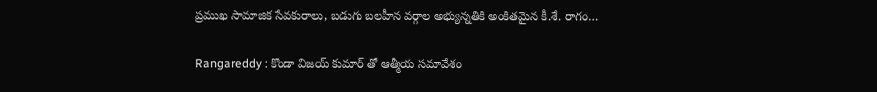ప్రముఖ సామాజిక సేవకురాలు, బడుగు బలహీన వర్గాల అభ్యున్నతికి అంకితమైన కీ.శే. రాగం…

Rangareddy : కొండా విజయ్ కుమార్ తో ఆత్మీయ సమావేశం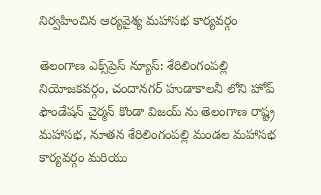నిర్వహించిన ఆర్యవైశ్య మహాసభ కార్యవర్గం

తెలంగాణ ఎక్స్‌ప్రెస్ న్యూస్: శేరిలింగంపల్లి నియోజకవర్గం, చందానగర్ హుడాకాలనీ లోని హోప్ ఫౌండేషన్ చైర్మన్ కొండా విజయ్ ను తెలంగాణ రాష్ట్ర మహాసభ, నూతన శేరిలింగంపల్లి మండల మహాసభ కార్యవర్గం మరియు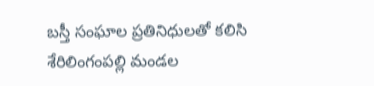బస్తీ సంఘాల ప్రతినిధులతో కలిసి శేరిలింగంపల్లి మండల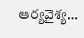ఆర్యవైశ్య…